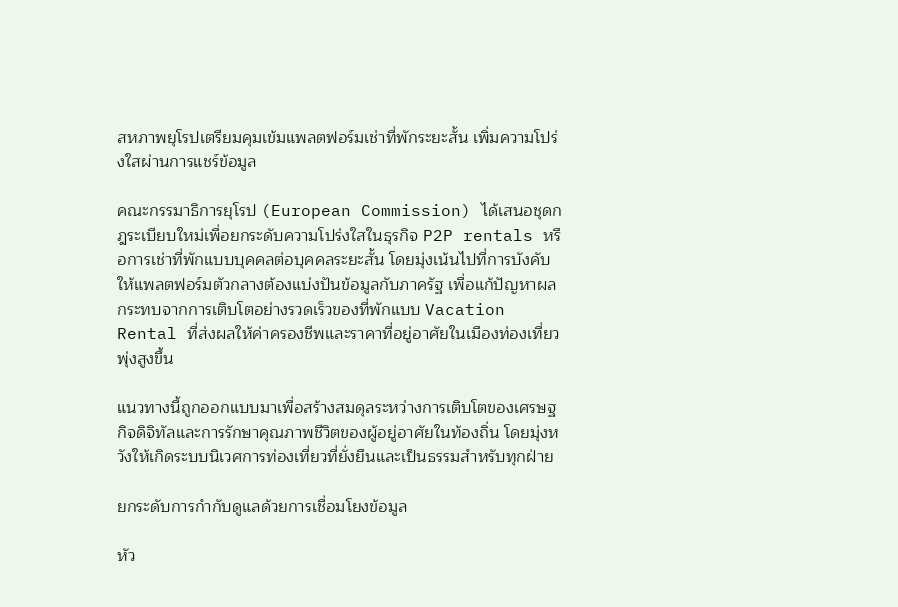สหภาพยุโรปเตรียมคุมเข้มแพลตฟอร์มเช่าที่พักระยะสั้น เพิ่มความโปร่งใสผ่านการแชร์ข้อมูล

คณะกรรมาธิการยุโรป (European Commission) ได้เสนอชุดกฎระเบียบใหม่เพื่อยกระดับความโปร่งใสในธุรกิจ P2P rentals หรือการเช่าที่พักแบบบุคคลต่อบุคคลระยะสั้น โดยมุ่งเน้นไปที่การบังคับให้แพลตฟอร์มตัวกลางต้องแบ่งปันข้อมูลกับภาครัฐ เพื่อแก้ปัญหาผลกระทบจากการเติบโตอย่างรวดเร็วของที่พักแบบ Vacation Rental ที่ส่งผลให้ค่าครองชีพและราคาที่อยู่อาศัยในเมืองท่องเที่ยวพุ่งสูงขึ้น

แนวทางนี้ถูกออกแบบมาเพื่อสร้างสมดุลระหว่างการเติบโตของเศรษฐกิจดิจิทัลและการรักษาคุณภาพชีวิตของผู้อยู่อาศัยในท้องถิ่น โดยมุ่งหวังให้เกิดระบบนิเวศการท่องเที่ยวที่ยั่งยืนและเป็นธรรมสำหรับทุกฝ่าย

ยกระดับการกำกับดูแลด้วยการเชื่อมโยงข้อมูล

หัว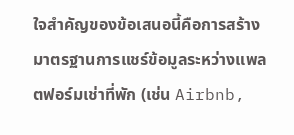ใจสำคัญของข้อเสนอนี้คือการสร้างมาตรฐานการแชร์ข้อมูลระหว่างแพลตฟอร์มเช่าที่พัก (เช่น Airbnb,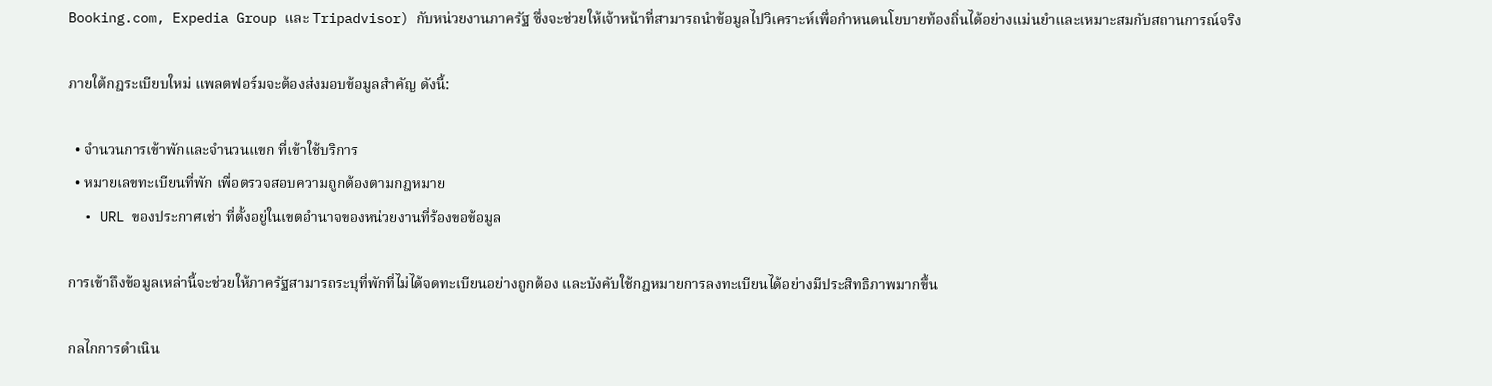Booking.com, Expedia Group และ Tripadvisor) กับหน่วยงานภาครัฐ ซึ่งจะช่วยให้เจ้าหน้าที่สามารถนำข้อมูลไปวิเคราะห์เพื่อกำหนดนโยบายท้องถิ่นได้อย่างแม่นยำและเหมาะสมกับสถานการณ์จริง

ภายใต้กฎระเบียบใหม่ แพลตฟอร์มจะต้องส่งมอบข้อมูลสำคัญ ดังนี้:

  • จำนวนการเข้าพักและจำนวนแขก ที่เข้าใช้บริการ
  • หมายเลขทะเบียนที่พัก เพื่อตรวจสอบความถูกต้องตามกฎหมาย
  • URL ของประกาศเช่า ที่ตั้งอยู่ในเขตอำนาจของหน่วยงานที่ร้องขอข้อมูล

การเข้าถึงข้อมูลเหล่านี้จะช่วยให้ภาครัฐสามารถระบุที่พักที่ไม่ได้จดทะเบียนอย่างถูกต้อง และบังคับใช้กฎหมายการลงทะเบียนได้อย่างมีประสิทธิภาพมากขึ้น

กลไกการดำเนิน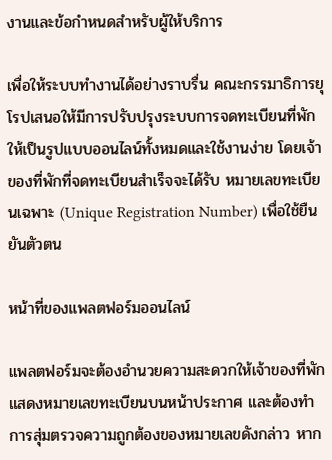งานและข้อกำหนดสำหรับผู้ให้บริการ

เพื่อให้ระบบทำงานได้อย่างราบรื่น คณะกรรมาธิการยุโรปเสนอให้มีการปรับปรุงระบบการจดทะเบียนที่พักให้เป็นรูปแบบออนไลน์ทั้งหมดและใช้งานง่าย โดยเจ้าของที่พักที่จดทะเบียนสำเร็จจะได้รับ หมายเลขทะเบียนเฉพาะ (Unique Registration Number) เพื่อใช้ยืนยันตัวตน

หน้าที่ของแพลตฟอร์มออนไลน์

แพลตฟอร์มจะต้องอำนวยความสะดวกให้เจ้าของที่พักแสดงหมายเลขทะเบียนบนหน้าประกาศ และต้องทำการสุ่มตรวจความถูกต้องของหมายเลขดังกล่าว หาก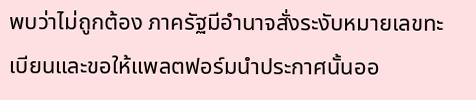พบว่าไม่ถูกต้อง ภาครัฐมีอำนาจสั่งระงับหมายเลขทะเบียนและขอให้แพลตฟอร์มนำประกาศนั้นออ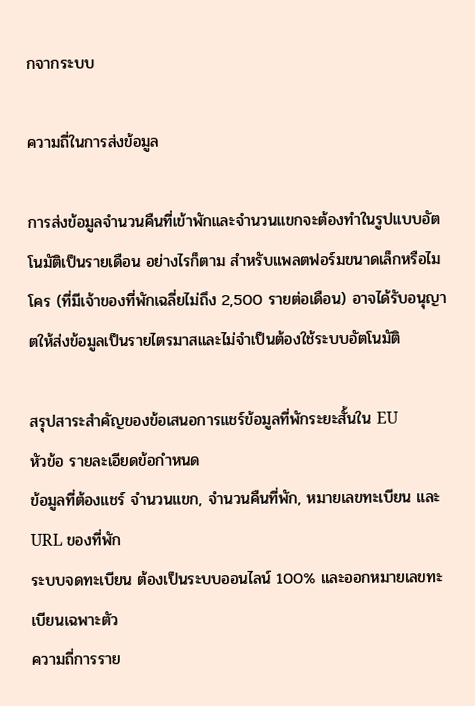กจากระบบ

ความถี่ในการส่งข้อมูล

การส่งข้อมูลจำนวนคืนที่เข้าพักและจำนวนแขกจะต้องทำในรูปแบบอัตโนมัติเป็นรายเดือน อย่างไรก็ตาม สำหรับแพลตฟอร์มขนาดเล็กหรือไมโคร (ที่มีเจ้าของที่พักเฉลี่ยไม่ถึง 2,500 รายต่อเดือน) อาจได้รับอนุญาตให้ส่งข้อมูลเป็นรายไตรมาสและไม่จำเป็นต้องใช้ระบบอัตโนมัติ

สรุปสาระสำคัญของข้อเสนอการแชร์ข้อมูลที่พักระยะสั้นใน EU
หัวข้อ รายละเอียดข้อกำหนด
ข้อมูลที่ต้องแชร์ จำนวนแขก, จำนวนคืนที่พัก, หมายเลขทะเบียน และ URL ของที่พัก
ระบบจดทะเบียน ต้องเป็นระบบออนไลน์ 100% และออกหมายเลขทะเบียนเฉพาะตัว
ความถี่การราย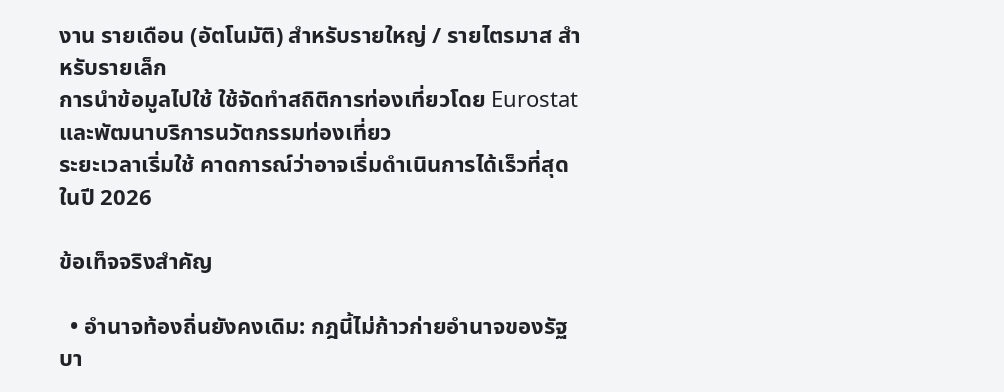งาน รายเดือน (อัตโนมัติ) สำหรับรายใหญ่ / รายไตรมาส สำหรับรายเล็ก
การนำข้อมูลไปใช้ ใช้จัดทำสถิติการท่องเที่ยวโดย Eurostat และพัฒนาบริการนวัตกรรมท่องเที่ยว
ระยะเวลาเริ่มใช้ คาดการณ์ว่าอาจเริ่มดำเนินการได้เร็วที่สุดในปี 2026

ข้อเท็จจริงสำคัญ

  • อำนาจท้องถิ่นยังคงเดิม: กฎนี้ไม่ก้าวก่ายอำนาจของรัฐบา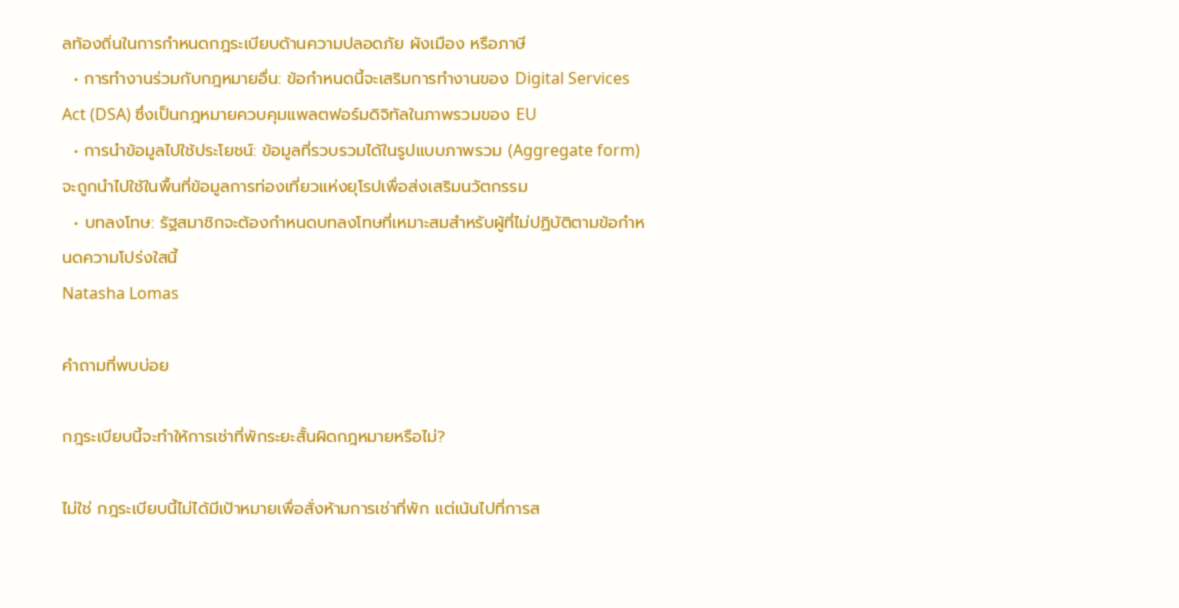ลท้องถิ่นในการกำหนดกฎระเบียบด้านความปลอดภัย ผังเมือง หรือภาษี
  • การทำงานร่วมกับกฎหมายอื่น: ข้อกำหนดนี้จะเสริมการทำงานของ Digital Services Act (DSA) ซึ่งเป็นกฎหมายควบคุมแพลตฟอร์มดิจิทัลในภาพรวมของ EU
  • การนำข้อมูลไปใช้ประโยชน์: ข้อมูลที่รวบรวมได้ในรูปแบบภาพรวม (Aggregate form) จะถูกนำไปใช้ในพื้นที่ข้อมูลการท่องเที่ยวแห่งยุโรปเพื่อส่งเสริมนวัตกรรม
  • บทลงโทษ: รัฐสมาชิกจะต้องกำหนดบทลงโทษที่เหมาะสมสำหรับผู้ที่ไม่ปฏิบัติตามข้อกำหนดความโปร่งใสนี้
Natasha Lomas

คำถามที่พบบ่อย

กฎระเบียบนี้จะทำให้การเช่าที่พักระยะสั้นผิดกฎหมายหรือไม่?

ไม่ใช่ กฎระเบียบนี้ไม่ได้มีเป้าหมายเพื่อสั่งห้ามการเช่าที่พัก แต่เน้นไปที่การส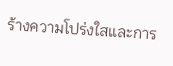ร้างความโปร่งใสและการ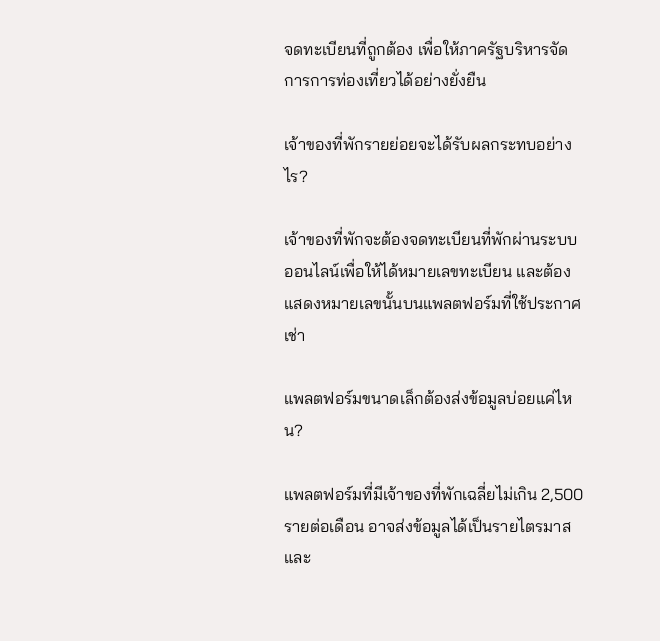จดทะเบียนที่ถูกต้อง เพื่อให้ภาครัฐบริหารจัดการการท่องเที่ยวได้อย่างยั่งยืน

เจ้าของที่พักรายย่อยจะได้รับผลกระทบอย่างไร?

เจ้าของที่พักจะต้องจดทะเบียนที่พักผ่านระบบออนไลน์เพื่อให้ได้หมายเลขทะเบียน และต้องแสดงหมายเลขนั้นบนแพลตฟอร์มที่ใช้ประกาศเช่า

แพลตฟอร์มขนาดเล็กต้องส่งข้อมูลบ่อยแค่ไหน?

แพลตฟอร์มที่มีเจ้าของที่พักเฉลี่ยไม่เกิน 2,500 รายต่อเดือน อาจส่งข้อมูลได้เป็นรายไตรมาส และ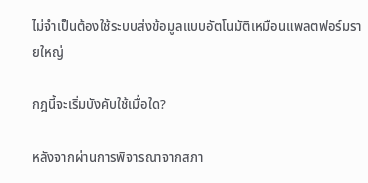ไม่จำเป็นต้องใช้ระบบส่งข้อมูลแบบอัตโนมัติเหมือนแพลตฟอร์มรายใหญ่

กฎนี้จะเริ่มบังคับใช้เมื่อใด?

หลังจากผ่านการพิจารณาจากสภา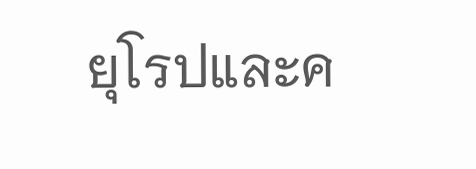ยุโรปและค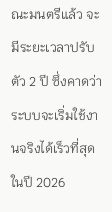ณะมนตรีแล้ว จะมีระยะเวลาปรับตัว 2 ปี ซึ่งคาดว่าระบบจะเริ่มใช้งานจริงได้เร็วที่สุดในปี 2026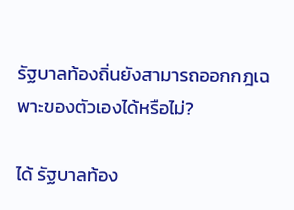รัฐบาลท้องถิ่นยังสามารถออกกฎเฉพาะของตัวเองได้หรือไม่?

ได้ รัฐบาลท้อง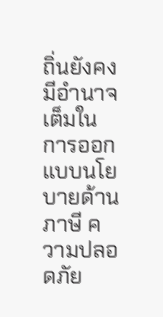ถิ่นยังคงมีอำนาจเต็มในการออกแบบนโยบายด้านภาษี ความปลอดภัย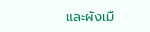และผังเมื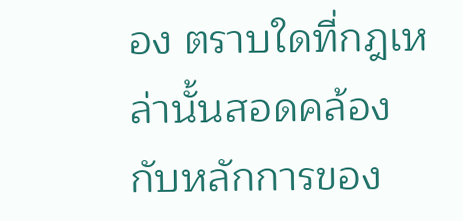อง ตราบใดที่กฎเหล่านั้นสอดคล้องกับหลักการของ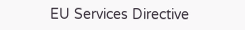EU Services Directive